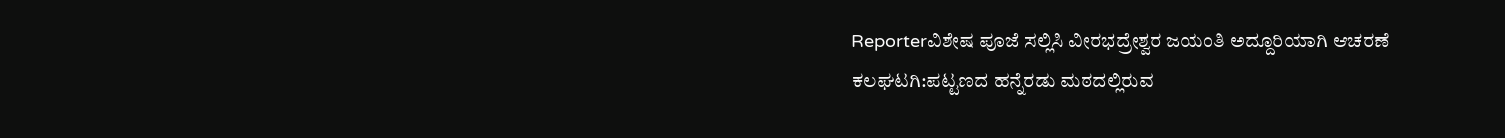Reporterವಿಶೇಷ ಪೂಜೆ ಸಲ್ಲಿಸಿ ವೀರಭದ್ರೇಶ್ವರ ಜಯಂತಿ ಅದ್ದೂರಿಯಾಗಿ ಆಚರಣೆ ಕಲಘಟಗಿ:ಪಟ್ಟಣದ ಹನ್ನೆರಡು ಮಠದಲ್ಲಿರುವ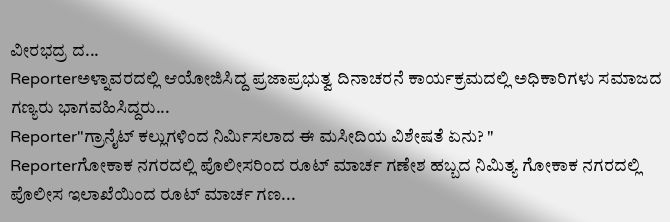ವೀರಭದ್ರ ದ...
Reporterಅಳ್ನಾವರದಲ್ಲಿ ಆಯೋಜಿಸಿದ್ದ ಪ್ರಜಾಪ್ರಭುತ್ವ ದಿನಾಚರನೆ ಕಾರ್ಯಕ್ರಮದಲ್ಲಿ ಅಧಿಕಾರಿಗಳು ಸಮಾಜದ ಗಣ್ಯರು ಭಾಗವಹಿಸಿದ್ದರು...
Reporter"ಗ್ರಾನೈಟ್ ಕಲ್ಲುಗಳಿಂದ ನಿರ್ಮಿಸಲಾದ ಈ ಮಸೀದಿಯ ವಿಶೇಷತೆ ಏನು? "
Reporterಗೋಕಾಕ ನಗರದಲ್ಲಿ ಪೊಲೀಸರಿಂದ ರೂಟ್ ಮಾರ್ಚ ಗಣೇಶ ಹಬ್ಬದ ನಿಮಿತ್ಯ ಗೋಕಾಕ ನಗರದಲ್ಲಿ ಪೊಲೀಸ ಇಲಾಖೆಯಿಂದ ರೂಟ್ ಮಾರ್ಚ ಗಣ...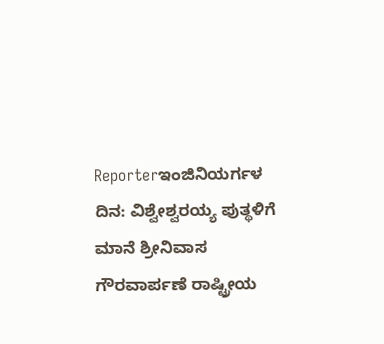Reporterಇಂಜಿನಿಯರ್ಗಳ ದಿನ: ವಿಶ್ವೇಶ್ವರಯ್ಯ ಪುತ್ಥಳಿಗೆ ಮಾನೆ ಶ್ರೀನಿವಾಸ ಗೌರವಾರ್ಪಣೆ ರಾಷ್ಟ್ರೀಯ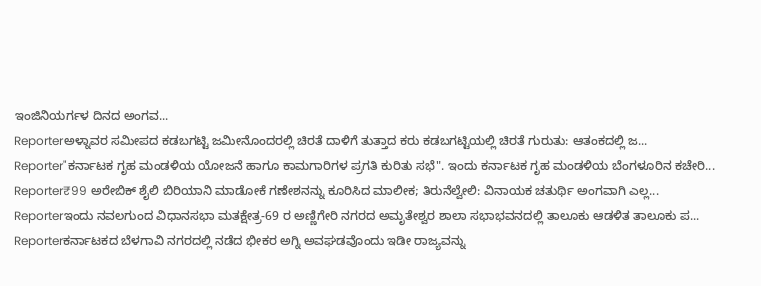ಇಂಜಿನಿಯರ್ಗಳ ದಿನದ ಅಂಗವ...
Reporterಅಳ್ನಾವರ ಸಮೀಪದ ಕಡಬಗಟ್ಟಿ ಜಮೀನೊಂದರಲ್ಲಿ ಚಿರತೆ ದಾಳಿಗೆ ತುತ್ತಾದ ಕರು ಕಡಬಗಟ್ಟಿಯಲ್ಲಿ ಚಿರತೆ ಗುರುತು: ಆತಂಕದಲ್ಲಿ ಜ...
Reporter"ಕರ್ನಾಟಕ ಗೃಹ ಮಂಡಳಿಯ ಯೋಜನೆ ಹಾಗೂ ಕಾಮಗಾರಿಗಳ ಪ್ರಗತಿ ಕುರಿತು ಸಭೆ". ಇಂದು ಕರ್ನಾಟಕ ಗೃಹ ಮಂಡಳಿಯ ಬೆಂಗಳೂರಿನ ಕಚೇರಿ...
Reporter₹99 ಅರೇಬಿಕ್ ಶೈಲಿ ಬಿರಿಯಾನಿ ಮಾಡೋಕೆ ಗಣೇಶನನ್ನು ಕೂರಿಸಿದ ಮಾಲೀಕ; ತಿರುನೆಲ್ವೇಲಿ: ವಿನಾಯಕ ಚತುರ್ಥಿ ಅಂಗವಾಗಿ ಎಲ್ಲ...
Reporterಇಂದು ನವಲಗುಂದ ವಿಧಾನಸಭಾ ಮತಕ್ಷೇತ್ರ-69 ರ ಅಣ್ಣಿಗೇರಿ ನಗರದ ಅಮೃತೇಶ್ವರ ಶಾಲಾ ಸಭಾಭವನದಲ್ಲಿ ತಾಲೂಕು ಆಡಳಿತ ತಾಲೂಕು ಪ...
Reporterಕರ್ನಾಟಕದ ಬೆಳಗಾವಿ ನಗರದಲ್ಲಿ ನಡೆದ ಭೀಕರ ಅಗ್ನಿ ಅವಘಡವೊಂದು ಇಡೀ ರಾಜ್ಯವನ್ನು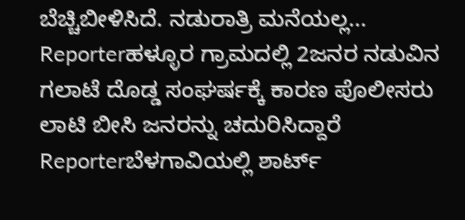ಬೆಚ್ಚಿಬೀಳಿಸಿದೆ. ನಡುರಾತ್ರಿ ಮನೆಯಲ್ಲ...
Reporterಹಳ್ಳೂರ ಗ್ರಾಮದಲ್ಲಿ 2ಜನರ ನಡುವಿನ ಗಲಾಟೆ ದೊಡ್ಡ ಸಂಘರ್ಷಕ್ಕೆ ಕಾರಣ ಪೊಲೀಸರು ಲಾಟಿ ಬೀಸಿ ಜನರನ್ನು ಚದುರಿಸಿದ್ದಾರೆ
Reporterಬೆಳಗಾವಿಯಲ್ಲಿ ಶಾರ್ಟ್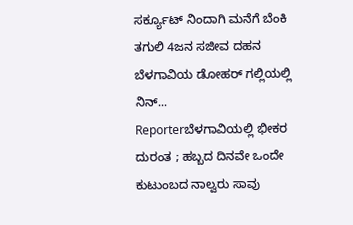ಸರ್ಕ್ಯೂಟ್ ನಿಂದಾಗಿ ಮನೆಗೆ ಬೆಂಕಿ ತಗುಲಿ 4ಜನ ಸಜೀವ ದಹನ ಬೆಳಗಾವಿಯ ಡೋಹರ್ ಗಲ್ಲಿಯಲ್ಲಿ ನಿನ್...
Reporterಬೆಳಗಾವಿಯಲ್ಲಿ ಭೀಕರ ದುರಂತ ; ಹಬ್ಬದ ದಿನವೇ ಒಂದೇ ಕುಟುಂಬದ ನಾಲ್ವರು ಸಾವು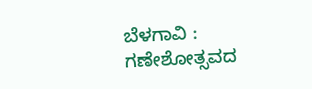ಬೆಳಗಾವಿ : ಗಣೇಶೋತ್ಸವದ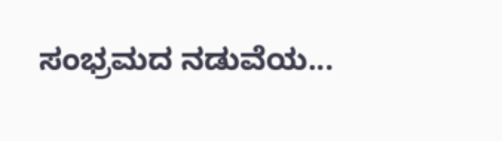ಸಂಭ್ರಮದ ನಡುವೆಯ...